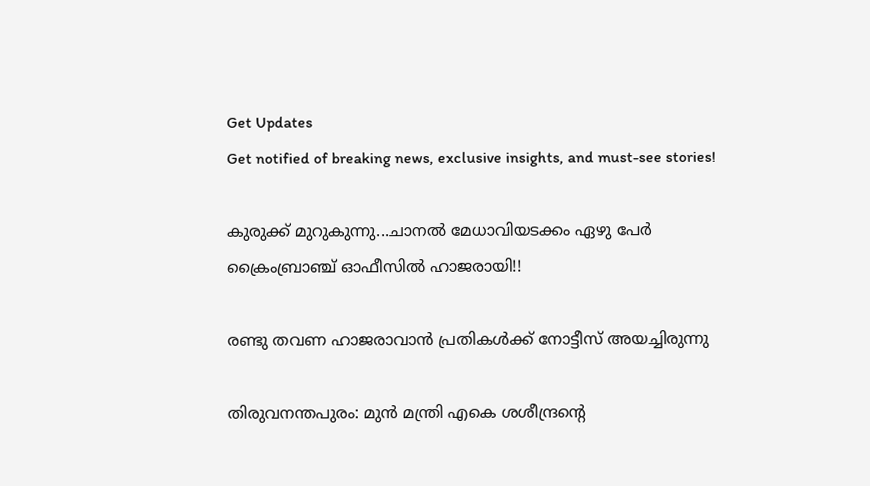Get Updates
Get notified of breaking news, exclusive insights, and must-see stories!

കുരുക്ക് മുറുകുന്നു...ചാനല്‍ മേധാവിയടക്കം ഏഴു പേര്‍ ക്രൈംബ്രാഞ്ച് ഓഫീസില്‍ ഹാജരായി!!

രണ്ടു തവണ ഹാജരാവാന്‍ പ്രതികള്‍ക്ക് നോട്ടീസ് അയച്ചിരുന്നു

തിരുവനന്തപുരം: മുന്‍ മന്ത്രി എകെ ശശീന്ദ്രന്റെ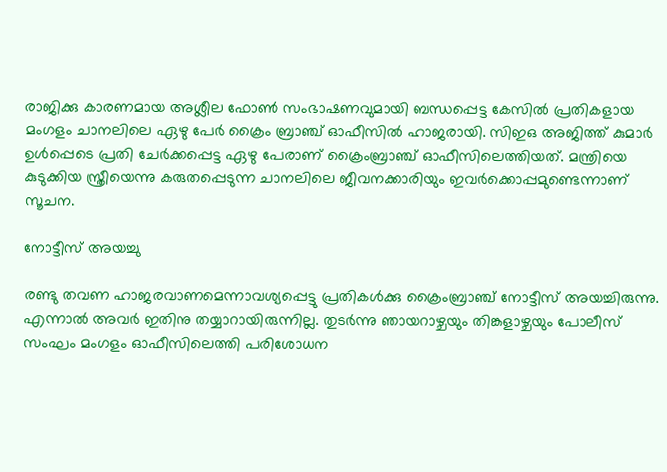രാജിക്കു കാരണമായ അശ്ലീല ഫോണ്‍ സംഭാഷണവുമായി ബന്ധപ്പെട്ട കേസില്‍ പ്രതികളായ മംഗളം ചാനലിലെ ഏഴു പേര്‍ ക്രൈം ബ്രാഞ്ച് ഓഫീസില്‍ ഹാജരായി. സിഇഒ അജിത്ത് കുമാര്‍ ഉള്‍പ്പെടെ പ്രതി ചേര്‍ക്കപ്പെട്ട ഏഴു പേരാണ് ക്രൈംബ്രാഞ്ച് ഓഫീസിലെത്തിയത്. മന്ത്രിയെ കുടുക്കിയ സ്ത്രീയെന്നു കരുതപ്പെടുന്ന ചാനലിലെ ജീവനക്കാരിയും ഇവര്‍ക്കൊപ്പമുണ്ടെന്നാണ് സൂചന.

നോട്ടീസ് അയച്ചു

രണ്ടു തവണ ഹാജരവാണമെന്നാവശ്യപ്പെട്ടു പ്രതികള്‍ക്കു ക്രൈംബ്രാഞ്ച് നോട്ടീസ് അയച്ചിരുന്നു. എന്നാല്‍ അവര്‍ ഇതിനു തയ്യാറായിരുന്നില്ല. തുടര്‍ന്നു ഞായറാഴ്ചയും തിങ്കളാഴ്ചയും പോലീസ് സംഘം മംഗളം ഓഫീസിലെത്തി പരിശോധന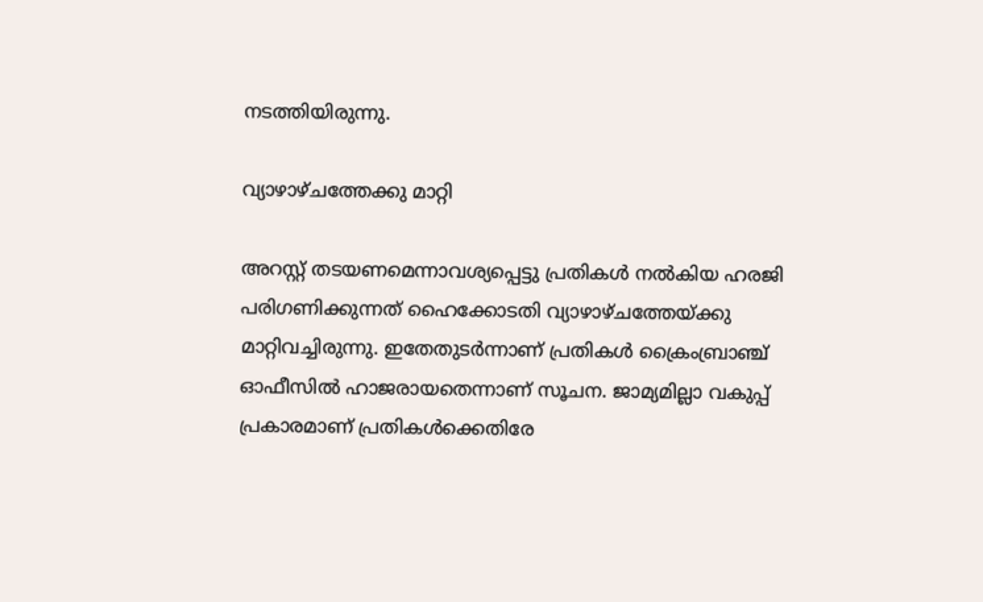നടത്തിയിരുന്നു.

വ്യാഴാഴ്ചത്തേക്കു മാറ്റി

അറസ്റ്റ് തടയണമെന്നാവശ്യപ്പെട്ടു പ്രതികള്‍ നല്‍കിയ ഹരജി പരിഗണിക്കുന്നത് ഹൈക്കോടതി വ്യാഴാഴ്ചത്തേയ്ക്കു മാറ്റിവച്ചിരുന്നു. ഇതേതുടര്‍ന്നാണ് പ്രതികള്‍ ക്രൈംബ്രാഞ്ച് ഓഫീസില്‍ ഹാജരായതെന്നാണ് സൂചന. ജാമ്യമില്ലാ വകുപ്പ് പ്രകാരമാണ് പ്രതികള്‍ക്കെതിരേ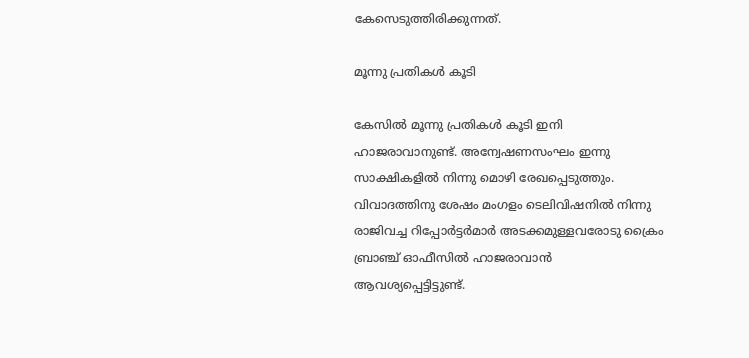കേസെടുത്തിരിക്കുന്നത്.

മൂന്നു പ്രതികള്‍ കൂടി

കേസില്‍ മൂന്നു പ്രതികള്‍ കൂടി ഇനി ഹാജരാവാനുണ്ട്. അന്വേഷണസംഘം ഇന്നു സാക്ഷികളില്‍ നിന്നു മൊഴി രേഖപ്പെടുത്തും. വിവാദത്തിനു ശേഷം മംഗളം ടെലിവിഷനില്‍ നിന്നു രാജിവച്ച റിപ്പോര്‍ട്ടര്‍മാര്‍ അടക്കമുള്ളവരോടു ക്രൈം ബ്രാഞ്ച് ഓഫീസില്‍ ഹാജരാവാന്‍ ആവശ്യപ്പെട്ടിട്ടുണ്ട്.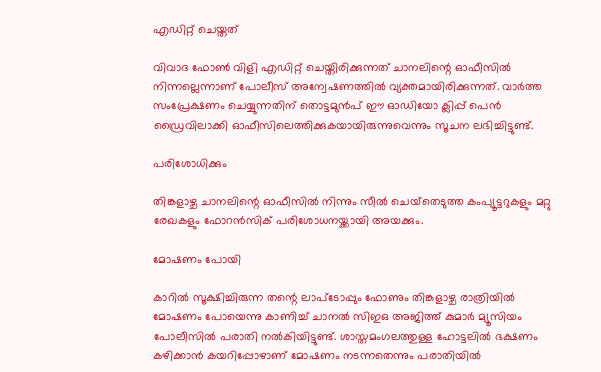എഡിറ്റ് ചെയ്തത്

വിവാദ ഫോണ്‍ വിളി എഡിറ്റ് ചെയ്തിരിക്കുന്നത് ചാനലിന്റെ ഓഫീസില്‍ നിന്നല്ലെന്നാണ് പോലീസ് അന്വേഷണത്തില്‍ വ്യക്തമായിരിക്കുന്നത്. വാര്‍ത്ത സംപ്രേക്ഷണം ചെയ്യുന്നതിന് തൊട്ടമുന്‍പ് ഈ ഓഡിയോ ക്ലിപ്പ് പെന്‍ ഡ്രൈവിലാക്കി ഓഫീസിലെത്തിക്കുകയായിരുന്നുവെന്നും സൂചന ലഭിച്ചിട്ടുണ്ട്.

പരിശോധിക്കും

തിങ്കളാഴ്ച ചാനലിന്റെ ഓഫീസില്‍ നിന്നും സീല്‍ ചെയ്‌തെടുത്ത കംപ്യൂട്ടറുകളും മറ്റു രേഖകളും ഫോറന്‍സിക് പരിശോധനയ്ക്കായി അയക്കും.

മോഷണം പോയി

കാറില്‍ സൂക്ഷിച്ചിരുന്ന തന്റെ ലാപ്‌ടോപ്പും ഫോണും തിങ്കളാഴ്ച രാത്രിയില്‍ മോഷണം പോയെന്നു കാണിച്ച് ചാനല്‍ സിഇഒ അജിത്ത് കുമാര്‍ മ്യൂസിയം പോലീസില്‍ പരാതി നല്‍കിയിട്ടുണ്ട്. ശാസ്തമംഗലത്തുള്ള ഹോട്ടലില്‍ ഭക്ഷണം കഴിക്കാന്‍ കയറിപ്പോഴാണ് മോഷണം നടന്നതെന്നും പരാതിയില്‍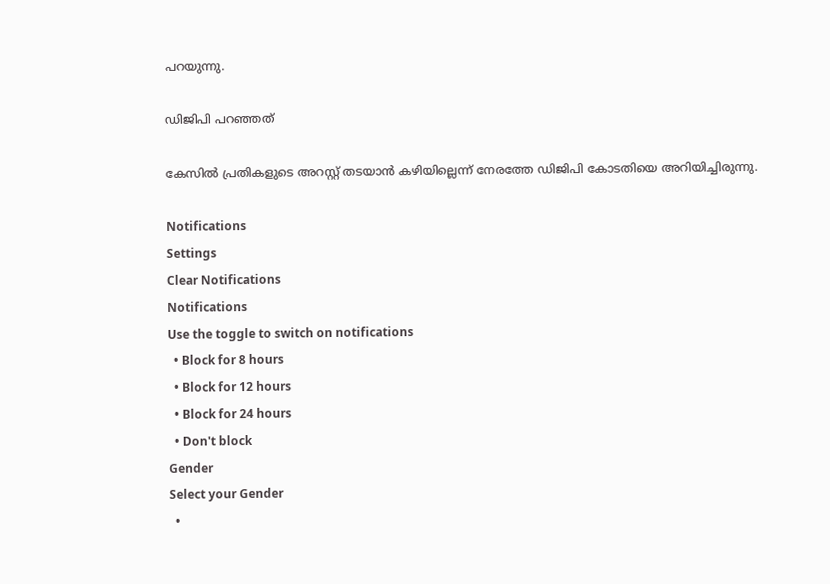പറയുന്നു.

ഡിജിപി പറഞ്ഞത്

കേസില്‍ പ്രതികളുടെ അറസ്റ്റ് തടയാന്‍ കഴിയില്ലെന്ന് നേരത്തേ ഡിജിപി കോടതിയെ അറിയിച്ചിരുന്നു.

Notifications
Settings
Clear Notifications
Notifications
Use the toggle to switch on notifications
  • Block for 8 hours
  • Block for 12 hours
  • Block for 24 hours
  • Don't block
Gender
Select your Gender
  •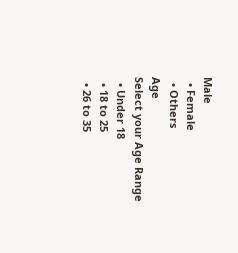Male
  • Female
  • Others
Age
Select your Age Range
  • Under 18
  • 18 to 25
  • 26 to 35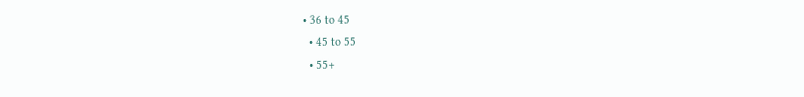• 36 to 45
  • 45 to 55
  • 55+